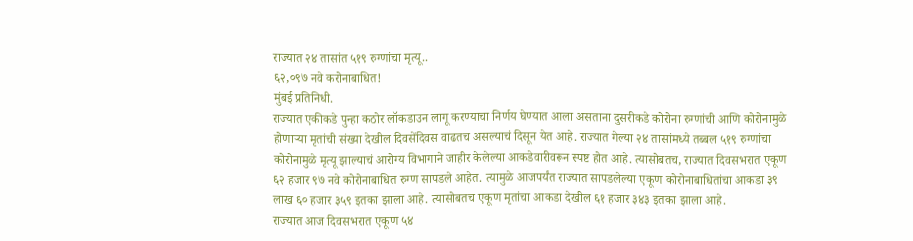राज्यात २४ तासांत ५१९ रुग्णांचा मृत्यू..
६२,०९७ नवे करोनाबाधित!
मुंबई प्रतिनिधी.
राज्यात एकीकडे पुन्हा कठोर लॉकडाउन लागू करण्याचा निर्णय घेण्यात आला असताना दुसरीकडे कोरोना रुग्णांची आणि कोरोनामुळे होणाऱ्या मृतांची संख्या देखील दिवसेंदिवस वाढतच असल्याचं दिसून येत आहे. राज्यात गेल्या २४ तासांमध्ये तब्बल ५१९ रुग्णांचा कोरोनामुळे मृत्यू झाल्याचं आरोग्य विभागाने जाहीर केलेल्या आकडेवारीवरून स्पष्ट होत आहे. त्यासोबतच, राज्यात दिवसभरात एकूण ६२ हजार ९७ नवे कोरोनाबाधित रुग्ण सापडले आहेत. त्यामुळे आजपर्यंत राज्यात सापडलेल्या एकूण कोरोनाबाधितांचा आकडा ३९ लाख ६० हजार ३५९ इतका झाला आहे. त्यासोबतच एकूण मृतांचा आकडा देखील ६१ हजार ३४३ इतका झाला आहे.
राज्यात आज दिवसभरात एकूण ५४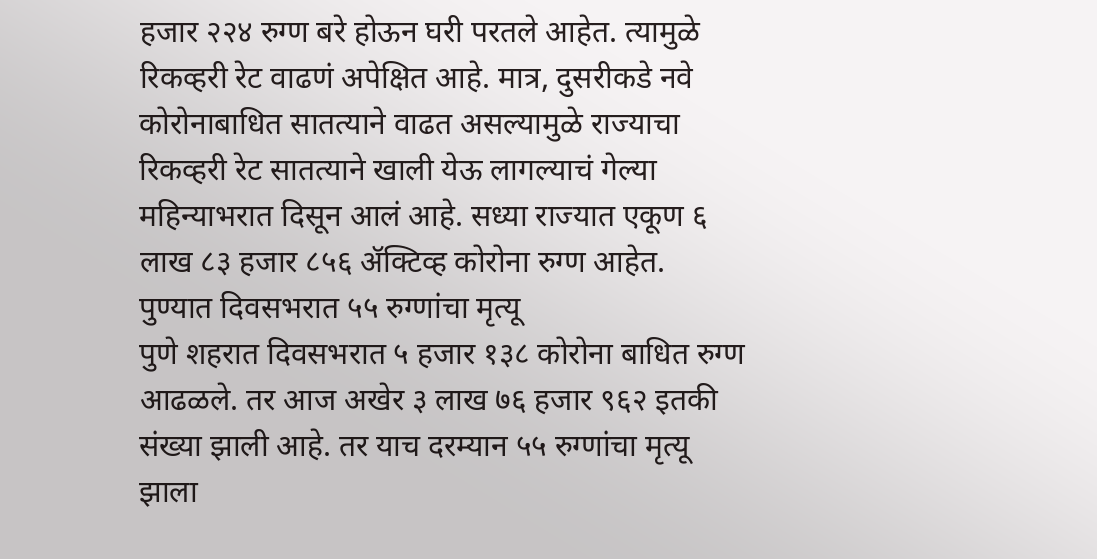हजार २२४ रुग्ण बरे होऊन घरी परतले आहेत. त्यामुळे रिकव्हरी रेट वाढणं अपेक्षित आहे. मात्र, दुसरीकडे नवे कोरोनाबाधित सातत्याने वाढत असल्यामुळे राज्याचा रिकव्हरी रेट सातत्याने खाली येऊ लागल्याचं गेल्या महिन्याभरात दिसून आलं आहे. सध्या राज्यात एकूण ६ लाख ८३ हजार ८५६ ॲक्टिव्ह कोरोना रुग्ण आहेत.
पुण्यात दिवसभरात ५५ रुग्णांचा मृत्यू
पुणे शहरात दिवसभरात ५ हजार १३८ कोरोना बाधित रुग्ण आढळले. तर आज अखेर ३ लाख ७६ हजार ९६२ इतकी संख्या झाली आहे. तर याच दरम्यान ५५ रुग्णांचा मृत्यू झाला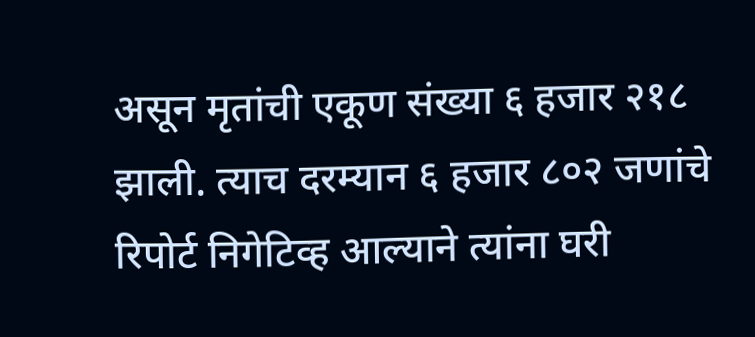असून मृतांची एकूण संख्या ६ हजार २१८ झाली. त्याच दरम्यान ६ हजार ८०२ जणांचे रिपोर्ट निगेटिव्ह आल्याने त्यांना घरी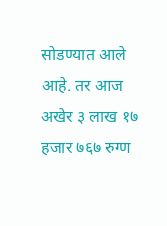सोडण्यात आले आहे. तर आज अखेर ३ लाख १७ हजार ७६७ रुग्ण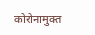कोरोनामुक्त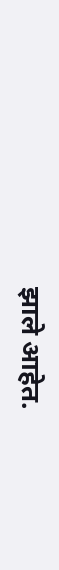झाले आहेत.